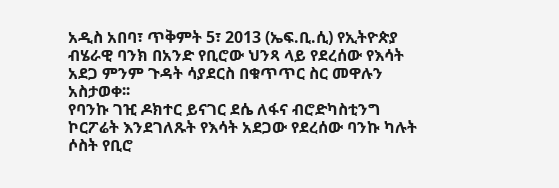አዲስ አበባ፣ ጥቅምት 5፣ 2013 (ኤፍ.ቢ.ሲ) የኢትዮጵያ ብሄራዊ ባንክ በአንድ የቢሮው ህንጻ ላይ የደረሰው የእሳት አደጋ ምንም ጉዳት ሳያደርስ በቁጥጥር ስር መዋሉን አስታወቀ፡፡
የባንኩ ገዢ ዶክተር ይናገር ደሴ ለፋና ብሮድካስቲንግ ኮርፖሬት እንደገለጹት የእሳት አደጋው የደረሰው ባንኩ ካሉት ሶስት የቢሮ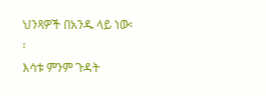ህንጻዎች በአንዱ ላይ ነው፡፡
እሳቱ ምንም ጉዳት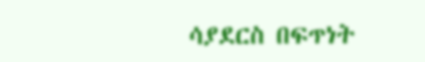ሳያደርስ በፍጥነት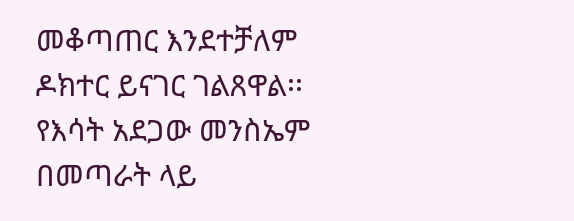መቆጣጠር እንደተቻለም ዶክተር ይናገር ገልጸዋል፡፡
የእሳት አደጋው መንስኤም በመጣራት ላይ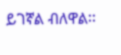ይገኛል ብለዋል፡፡